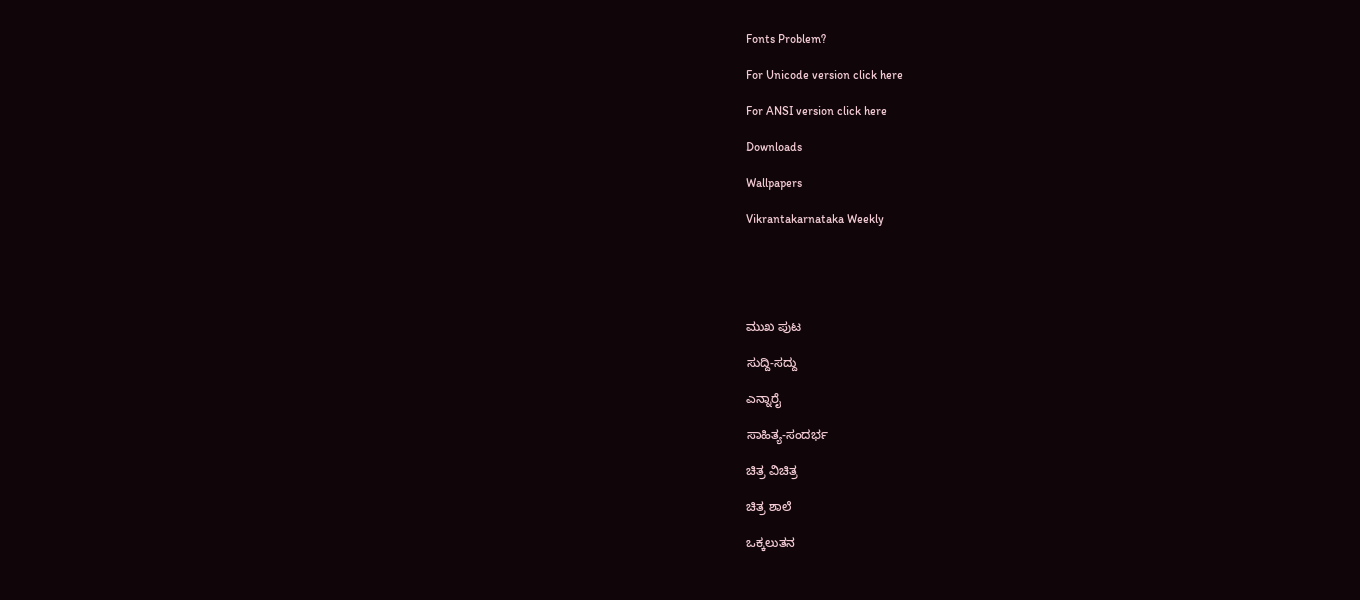Fonts Problem?

For Unicode version click here

For ANSI version click here

Downloads

Wallpapers

Vikrantakarnataka Weekly





ಮುಖ ಪುಟ

ಸುದ್ದಿ-ಸದ್ದು

ಎನ್ನಾರೈ

ಸಾಹಿತ್ಯ-ಸಂದರ್ಭ

ಚಿತ್ರ ವಿಚಿತ್ರ

ಚಿತ್ರ ಶಾಲೆ

ಒಕ್ಕಲುತನ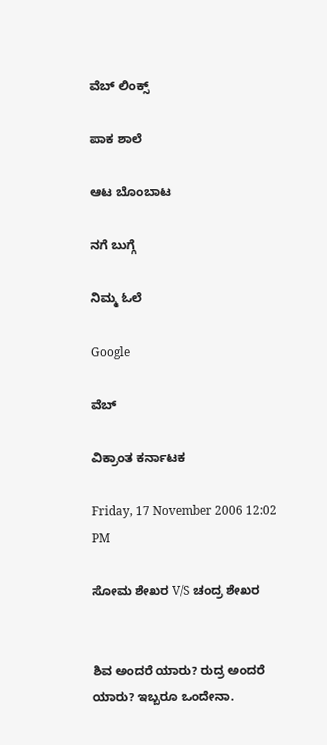ವೆಬ್ ಲಿಂಕ್ಸ್

ಪಾಕ ಶಾಲೆ

ಆಟ ಬೊಂಬಾಟ

ನಗೆ ಬುಗ್ಗೆ

ನಿಮ್ಮ ಓಲೆ

Google

ವೆಬ್

ವಿಕ್ರಾಂತ ಕರ್ನಾಟಕ

Friday, 17 November 2006 12:02 PM

ಸೋಮ ಶೇಖರ V/S ಚಂದ್ರ ಶೇಖರ


ಶಿವ ಅಂದರೆ ಯಾರು? ರುದ್ರ ಅಂದರೆ ಯಾರು? ಇಬ್ಬರೂ ಒಂದೇನಾ.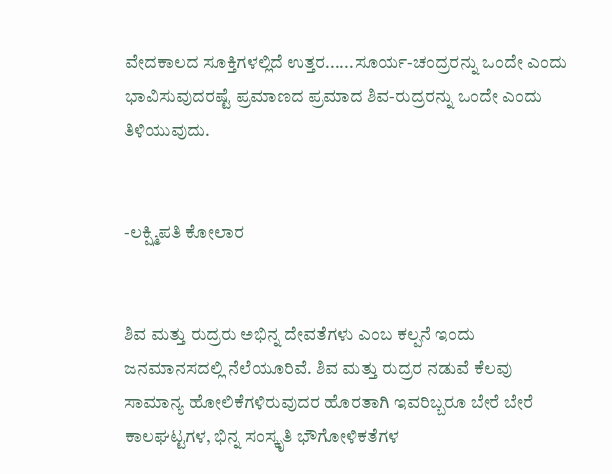ವೇದಕಾಲದ ಸೂಕ್ತಿಗಳಲ್ಲಿದೆ ಉತ್ತರ......ಸೂರ್ಯ-ಚಂದ್ರರನ್ನು ಒಂದೇ ಎಂದು ಭಾವಿಸುವುದರಷ್ಟೆ ಪ್ರಮಾಣದ ಪ್ರಮಾದ ಶಿವ-ರುದ್ರರನ್ನು ಒಂದೇ ಎಂದು ತಿಳಿಯುವುದು.


-ಲಕ್ಷ್ಮಿಪತಿ ಕೋಲಾರ


ಶಿವ ಮತ್ತು ರುದ್ರರು ಅಭಿನ್ನ ದೇವತೆಗಳು ಎಂಬ ಕಲ್ಪನೆ ಇಂದು ಜನಮಾನಸದಲ್ಲಿ ನೆಲೆಯೂರಿವೆ. ಶಿವ ಮತ್ತು ರುದ್ರರ ನಡುವೆ ಕೆಲವು ಸಾಮಾನ್ಯ ಹೋಲಿಕೆಗಳಿರುವುದರ ಹೊರತಾಗಿ ಇವರಿಬ್ಬರೂ ಬೇರೆ ಬೇರೆ ಕಾಲಘಟ್ಟಗಳ, ಭಿನ್ನ ಸಂಸ್ಕೃತಿ ಭೌಗೋಳಿಕತೆಗಳ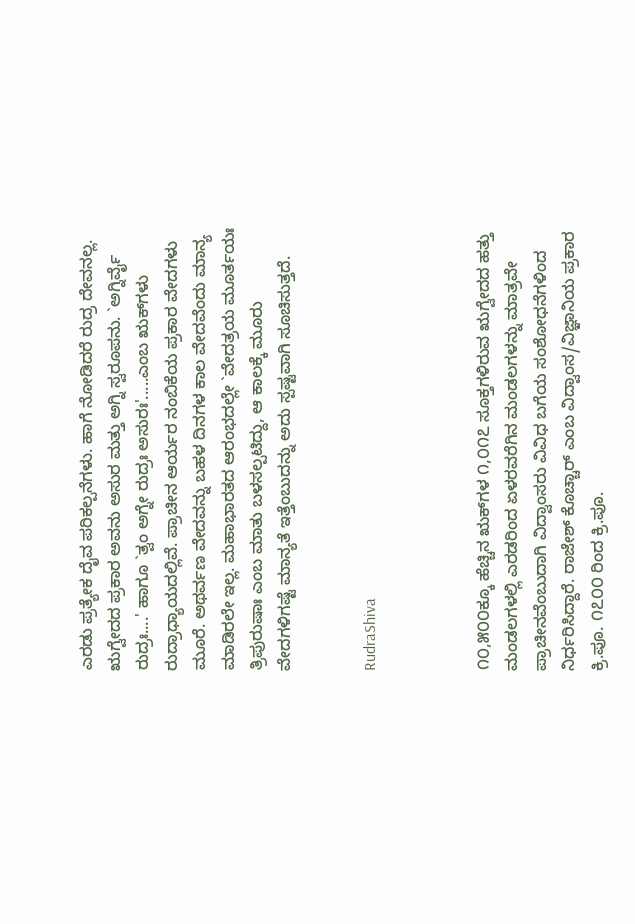ಎರಡು ಪ್ರತ್ಯೇಕ ದೈವ ಪರಿಕಲ್ಪನೆಗಳು. ಹಾಗೆ ನೋಡಿದರೆ ರುದ್ರ ದೇವನಲ್ಲ. ಋಗ್ವೇದದ ಪ್ರಕಾರ ಅವನು ಅಸುರ ಮತ್ತು ಅಗ್ನಿ ಸ್ವರೂಪನು. `ಅಗ್ನಿರ್ವೈ ರುದ್ರಃ....' ಹಾಗೂ `ತ್ವಂ ಅಗ್ನೇ ರುದ್ರಃ ಅಸುರಃ'.....ಎಂಬ ಋಕ್‌ಗಳು ರುದ್ರಾಧ್ಯಾಯದಲ್ಲಿವೆ. ಪ್ರಾಚೀನ ಆರ್ಯರ ನಂಬಿಕೆಯ ಪ್ರಕಾರ ವೇದಗಳು ಮೂರೆ. ಅಥರ್ವಣ ವೇದವನ್ನು ಬಹಳ ದಿನಗಳ ಕಾಲ ವೇದವೆಂದು ಮಾನ್ಯ ಮಾಡಿರಲೇ ಇಲ್ಲ. ಮಹಾಭಾರತದ ಆರಂಭದಲ್ಲೇ `ವೇದತ್ರಯ ಮೂರ್ತಯಃ ತ್ರಿಪುರುಷಾಃ ಎಂಬ ಮಾತು ಬಳಸಲ್ಪಟಿದ್ದು, ಆ ಕಾಲಕ್ಕೆ ಮೂರು ವೇದಗಳಿಗಷ್ಟೆ ಮಾನ್ಯತೆ ಇತ್ತೆಂಬುದನ್ನು ಅದು ಸ್ಪಷ್ಟವಾಗಿ ಸೂಚಿಸುತ್ತದೆ.


RudraShiva



೧೦,೫೦೦ಕ್ಕೂ ಹೆಚ್ಚಿನ ಋಕ್‌ಗಳ ೧,೦೧೭ ಸೂಕ್ತಗಳಿರುವ ಋಗ್ವೇದದ ಹತ್ತು ಮಂಡಲಗಳಲ್ಲಿ ಎರಡರಿಂದ ಏಳರವರೆಗಿನ ಮಂಡಲಗಳನ್ನು ಮಾತ್ರವೇ ಪ್ರಾಚೀನವೆಂಬುದಾಗಿ ವಿದ್ವಾಂಸರು ವಿವಿಧ ಬಗೆಯ ಸಂಶೋಧನೆಗಳಿಂದ ನಿರ್ಧರಿಸಿದ್ದಾರೆ. ರಾಜೇಶ್ ಕೊಚ್ಚಾರ್ ಎಂಬ ವಿದ್ವಾಂಸ/ವಿಜ್ಞಾನಿಯ ಪ್ರಕಾರ ಕ್ರಿ.ಪೂ. ೧೭೦೦ ರಿಂದ ಕ್ರಿ.ಪೂ.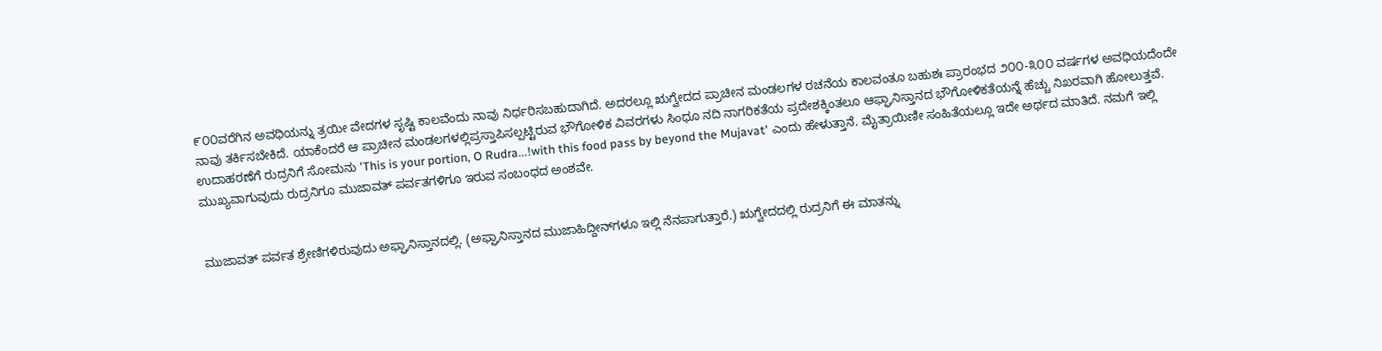೯೦೦ವರೆಗಿನ ಅವಧಿಯನ್ನು ತ್ರಯೀ ವೇದಗಳ ಸೃಷ್ಟಿ ಕಾಲವೆಂದು ನಾವು ನಿರ್ಧರಿಸಬಹುದಾಗಿದೆ. ಅದರಲ್ಲೂ ಋಗ್ವೇದದ ಪ್ರಾಚೀನ ಮಂಡಲಗಳ ರಚನೆಯ ಕಾಲವಂತೂ ಬಹುಶಃ ಪ್ರಾರಂಭದ ೨೦೦-೩೦೦ ವರ್ಷಗಳ ಅವಧಿಯದೆಂದೇ ನಾವು ತರ್ಕಿಸಬೇಕಿದೆ. ಯಾಕೆಂದರೆ ಆ ಪ್ರಾಚೀನ ಮಂಡಲಗಳಲ್ಲಿಪ್ರಸ್ತಾಪಿಸಲ್ಪಟ್ಟಿರುವ ಭೌಗೋಳಿಕ ವಿವರಗಳು ಸಿಂಧೂ ನದಿ ನಾಗರಿಕತೆಯ ಪ್ರದೇಶಕ್ಕಿಂತಲೂ ಆಫ್ಘಾನಿಸ್ತಾನದ ಭೌಗೋಳಿಕತೆಯನ್ನೆ ಹೆಚ್ಚು ನಿಖರವಾಗಿ ಹೋಲುತ್ತವೆ. ಉದಾಹರಣೆಗೆ ರುದ್ರನಿಗೆ ಸೋಮನು 'This is your portion, O Rudra...!with this food pass by beyond the Mujavat' ಎಂದು ಹೇಳುತ್ತಾನೆ. ಮೈತ್ರಾಯಿಣೀ ಸಂಹಿತೆಯಲ್ಲೂ ಇದೇ ಅರ್ಥದ ಮಾತಿದೆ. ನಮಗೆ ಇಲ್ಲಿ ಮುಖ್ಯವಾಗುವುದು ರುದ್ರನಿಗೂ ಮುಜಾವತ್ ಪರ್ವತಗಳಿಗೂ ಇರುವ ಸಂಬಂಧದ ಅಂಶವೇ.


ಮುಜಾವತ್ ಪರ್ವತ ಶ್ರೇಣಿಗಳಿರುವುದು ಅಫ್ಘಾನಿಸ್ತಾನದಲ್ಲಿ. (ಅಫ್ಘಾನಿಸ್ತಾನದ ಮುಜಾಹಿದ್ದೀನ್‌ಗಳೂ ಇಲ್ಲಿ ನೆನಪಾಗುತ್ತಾರೆ.) ಋಗ್ವೇದದಲ್ಲಿ ರುದ್ರನಿಗೆ ಈ ಮಾತನ್ನು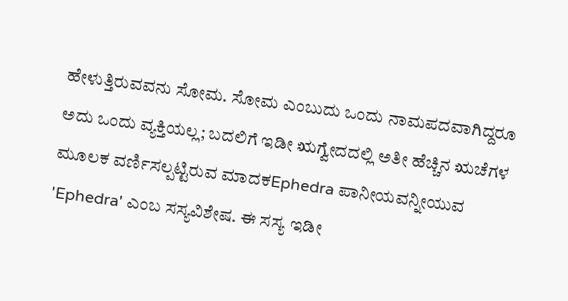ಹೇಳುತ್ತಿರುವವನು ಸೋಮ. ಸೋಮ ಎಂಬುದು ಒಂದು ನಾಮಪದವಾಗಿದ್ದರೂ ಅದು ಒಂದು ವ್ಯಕ್ತಿಯಲ್ಲ; ಬದಲಿಗೆ ಇಡೀ ಋಗ್ವೇದದಲ್ಲಿ ಅತೀ ಹೆಚ್ಚಿನ ಋಚೆಗಳ ಮೂಲಕ ವರ್ಣಿಸಲ್ಪಟ್ಟಿರುವ ಮಾದಕEphedra ಪಾನೀಯವನ್ನೀಯುವ 'Ephedra' ಎಂಬ ಸಸ್ಯವಿಶೇಷ. ಈ ಸಸ್ಯ ಇಡೀ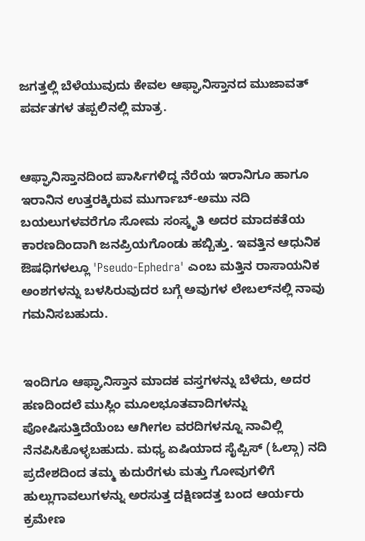ಜಗತ್ತಲ್ಲಿ ಬೆಳೆಯುವುದು ಕೇವಲ ಆಫ್ಘಾನಿಸ್ತಾನದ ಮುಜಾವತ್ ಪರ್ವತಗಳ ತಪ್ಪಲಿನಲ್ಲಿ ಮಾತ್ರ.


ಆಫ್ಘಾನಿಸ್ತಾನದಿಂದ ಪಾರ್ಸಿಗಳಿದ್ದ ನೆರೆಯ ಇರಾನಿಗೂ ಹಾಗೂ ಇರಾನಿನ ಉತ್ತರಕ್ಕಿರುವ ಮುರ್ಗಾಬ್-ಅಮು ನದಿ ಬಯಲುಗಳವರೆಗೂ ಸೋಮ ಸಂಸ್ಕೃತಿ ಅದರ ಮಾದಕತೆಯ ಕಾರಣದಿಂದಾಗಿ ಜನಪ್ರಿಯಗೊಂಡು ಹಬ್ಬಿತ್ತು. ಇವತ್ತಿನ ಆಧುನಿಕ ಔಷಧಿಗಳಲ್ಲೂ 'Pseudo-Ephedra' ಎಂಬ ಮತ್ತಿನ ರಾಸಾಯನಿಕ ಅಂಶಗಳನ್ನು ಬಳಸಿರುವುದರ ಬಗ್ಗೆ ಅವುಗಳ ಲೇಬಲ್‌ನಲ್ಲಿ ನಾವು ಗಮನಿಸಬಹುದು.


ಇಂದಿಗೂ ಆಫ್ಘಾನಿಸ್ತಾನ ಮಾದಕ ವಸ್ತಗಳನ್ನು ಬೆಳೆದು, ಅದರ ಹಣದಿಂದಲೆ ಮುಸ್ಲಿಂ ಮೂಲಭೂತವಾದಿಗಳನ್ನು ಪೋಷಿಸುತ್ತಿದೆಯೆಂಬ ಆಗೀಗಲ ವರದಿಗಳನ್ನೂ ನಾವಿಲ್ಲಿ ನೆನಪಿಸಿಕೊಳ್ಳಬಹುದು. ಮಧ್ಯ ಏಷಿಯಾದ ಸೈಪ್ಪಿಸ್ (ಓಲ್ಗಾ) ನದಿ ಪ್ರದೇಶದಿಂದ ತಮ್ಮ ಕುದುರೆಗಳು ಮತ್ತು ಗೋವುಗಳಿಗೆ ಹುಲ್ಲುಗಾವಲುಗಳನ್ನು ಅರಸುತ್ತ ದಕ್ಷಿಣದತ್ತ ಬಂದ ಆರ್ಯರು ಕ್ರಮೇಣ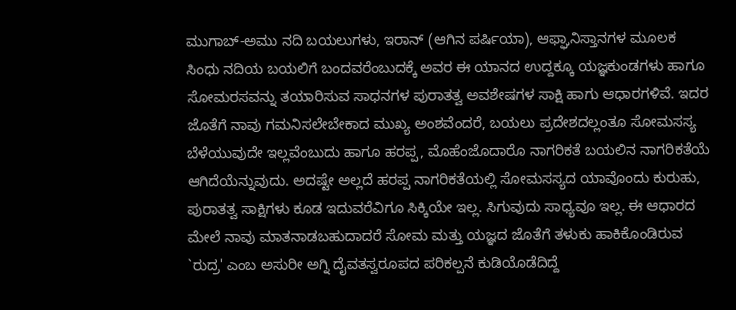ಮುಗಾಬ್-ಅಮು ನದಿ ಬಯಲುಗಳು, ಇರಾನ್ (ಆಗಿನ ಪರ್ಷಿಯಾ), ಆಫ್ಘಾನಿಸ್ತಾನಗಳ ಮೂಲಕ ಸಿಂಧು ನದಿಯ ಬಯಲಿಗೆ ಬಂದವರೆಂಬುದಕ್ಕೆ ಅವರ ಈ ಯಾನದ ಉದ್ದಕ್ಕೂ ಯಜ್ಞಕುಂಡಗಳು ಹಾಗೂ ಸೋಮರಸವನ್ನು ತಯಾರಿಸುವ ಸಾಧನಗಳ ಪುರಾತತ್ವ ಅವಶೇಷಗಳ ಸಾಕ್ಷಿ ಹಾಗು ಆಧಾರಗಳಿವೆ. ಇದರ ಜೊತೆಗೆ ನಾವು ಗಮನಿಸಲೇಬೇಕಾದ ಮುಖ್ಯ ಅಂಶವೆಂದರೆ, ಬಯಲು ಪ್ರದೇಶದಲ್ಲಂತೂ ಸೋಮಸಸ್ಯ ಬೆಳೆಯುವುದೇ ಇಲ್ಲವೆಂಬುದು ಹಾಗೂ ಹರಪ್ಪ, ಮೊಹೆಂಜೊದಾರೊ ನಾಗರಿಕತೆ ಬಯಲಿನ ನಾಗರಿಕತೆಯೆ ಆಗಿದೆಯೆನ್ನುವುದು. ಅದಷ್ಟೇ ಅಲ್ಲದೆ ಹರಪ್ಪ ನಾಗರಿಕತೆಯಲ್ಲಿ ಸೋಮಸಸ್ಯದ ಯಾವೊಂದು ಕುರುಹು, ಪುರಾತತ್ವ ಸಾಕ್ಷಿಗಳು ಕೂಡ ಇದುವರೆವಿಗೂ ಸಿಕ್ಕಿಯೇ ಇಲ್ಲ. ಸಿಗುವುದು ಸಾಧ್ಯವೂ ಇಲ್ಲ. ಈ ಆಧಾರದ ಮೇಲೆ ನಾವು ಮಾತನಾಡಬಹುದಾದರೆ ಸೋಮ ಮತ್ತು ಯಜ್ಞದ ಜೊತೆಗೆ ತಳುಕು ಹಾಕಿಕೊಂಡಿರುವ `ರುದ್ರ' ಎಂಬ ಅಸುರೀ ಅಗ್ನಿ ದೈವತಸ್ವರೂಪದ ಪರಿಕಲ್ಪನೆ ಕುಡಿಯೊಡೆದಿದ್ದೆ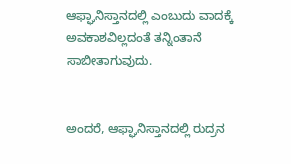ಆಫ್ಘಾನಿಸ್ತಾನದಲ್ಲಿ ಎಂಬುದು ವಾದಕ್ಕೆ ಅವಕಾಶವಿಲ್ಲದಂತೆ ತನ್ನಿಂತಾನೆ ಸಾಬೀತಾಗುವುದು.


ಅಂದರೆ, ಆಫ್ಘಾನಿಸ್ತಾನದಲ್ಲಿ ರುದ್ರನ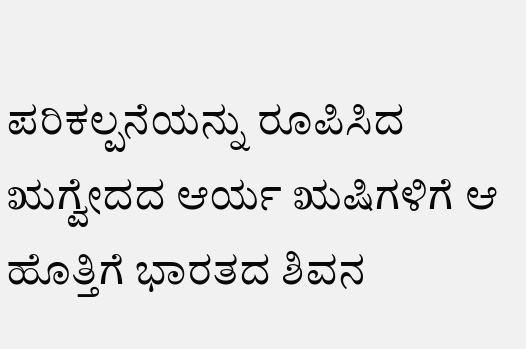ಪರಿಕಲ್ಪನೆಯನ್ನು ರೂಪಿಸಿದ ಋಗ್ವೇದದ ಆರ್ಯ ಋಷಿಗಳಿಗೆ ಆ ಹೊತ್ತಿಗೆ ಭಾರತದ ಶಿವನ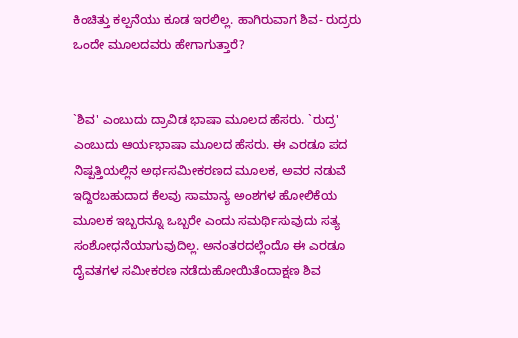ಕಿಂಚಿತ್ತು ಕಲ್ಪನೆಯು ಕೂಡ ಇರಲಿಲ್ಲ. ಹಾಗಿರುವಾಗ ಶಿವ- ರುದ್ರರು ಒಂದೇ ಮೂಲದವರು ಹೇಗಾಗುತ್ತಾರೆ?


`ಶಿವ' ಎಂಬುದು ದ್ರಾವಿಡ ಭಾಷಾ ಮೂಲದ ಹೆಸರು. `ರುದ್ರ' ಎಂಬುದು ಆರ್ಯಭಾಷಾ ಮೂಲದ ಹೆಸರು. ಈ ಎರಡೂ ಪದ ನಿಷ್ಪತ್ತಿಯಲ್ಲಿನ ಅರ್ಥಸಮೀಕರಣದ ಮೂಲಕ, ಅವರ ನಡುವೆ ಇದ್ದಿರಬಹುದಾದ ಕೆಲವು ಸಾಮಾನ್ಯ ಅಂಶಗಳ ಹೋಲಿಕೆಯ ಮೂಲಕ ಇಬ್ಬರನ್ನೂ ಒಬ್ಬರೇ ಎಂದು ಸಮರ್ಥಿಸುವುದು ಸತ್ಯ ಸಂಶೋಧನೆಯಾಗುವುದಿಲ್ಲ. ಅನಂತರದಲ್ಲೆಂದೊ ಈ ಎರಡೂ ದೈವತಗಳ ಸಮೀಕರಣ ನಡೆದುಹೋಯಿತೆಂದಾಕ್ಷಣ ಶಿವ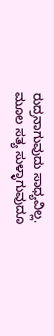ರುದ್ರನಾಗುವುದು ಸಾಧ್ಯವಿಲ್ಲ. ಮೂಲ ಸತ್ಯ ಸುಳ್ಳಾಗುವುದೂ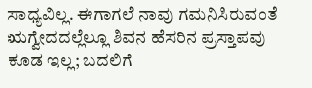ಸಾಧ್ಯವಿಲ್ಲ. ಈಗಾಗಲೆ ನಾವು ಗಮನಿಸಿರುವಂತೆ ಋಗ್ವೇದದಲ್ಲೆಲ್ಲೂ ಶಿವನ ಹೆಸರಿನ ಪ್ರಸ್ತಾಪವು ಕೂಡ ಇಲ್ಲ; ಬದಲಿಗೆ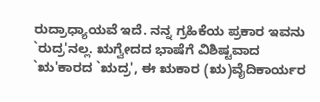ರುದ್ರಾಧ್ಯಾಯವೆ ಇದೆ. ನನ್ನ ಗ್ರಹಿಕೆಯ ಪ್ರಕಾರ ಇವನು `ರುದ್ರ'ನಲ್ಲ. ಋಗ್ವೇದದ ಭಾಷೆಗೆ ವಿಶಿಷ್ಟವಾದ `ಋ'ಕಾರದ `ಋದ್ರ', ಈ ಋಕಾರ (ಋ)ವೈದಿಕಾರ್ಯರ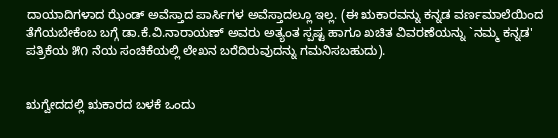ದಾಯಾದಿಗಳಾದ ಝೆಂಡ್ ಅವೆಸ್ತಾದ ಪಾರ್ಸಿಗಳ ಅವೆಸ್ತಾದಲ್ಲೂ ಇಲ್ಲ. (ಈ ಋಕಾರವನ್ನು ಕನ್ನಡ ವರ್ಣಮಾಲೆಯಿಂದ ತೆಗೆಯಬೇಕೆಂಬ ಬಗ್ಗೆ ಡಾ.ಕೆ.ವಿ.ನಾರಾಯಣ್ ಅವರು ಅತ್ಯಂತ ಸ್ಪಷ್ಟ ಹಾಗೂ ಖಚಿತ ವಿವರಣೆಯನ್ನು `ನಮ್ಮ ಕನ್ನಡ' ಪತ್ರಿಕೆಯ ೫೧ ನೆಯ ಸಂಚಿಕೆಯಲ್ಲಿ ಲೇಖನ ಬರೆದಿರುವುದನ್ನು ಗಮನಿಸಬಹುದು).


ಋಗ್ವೇದದಲ್ಲಿ ಋಕಾರದ ಬಳಕೆ ಒಂದು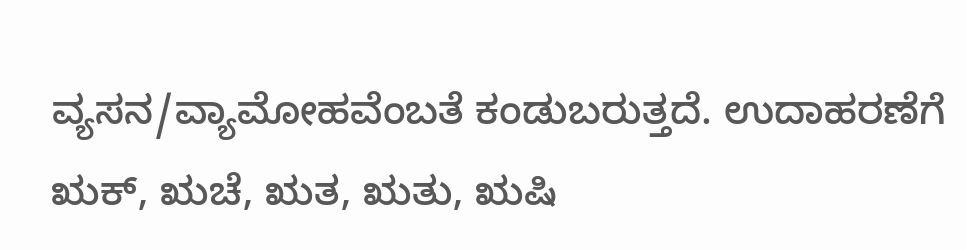ವ್ಯಸನ/ವ್ಯಾಮೋಹವೆಂಬತೆ ಕಂಡುಬರುತ್ತದೆ. ಉದಾಹರಣೆಗೆ ಋಕ್, ಋಚೆ, ಋತ, ಋತು, ಋಷಿ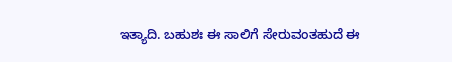ಇತ್ಯಾದಿ. ಬಹುಶಃ ಈ ಸಾಲಿಗೆ ಸೇರುವಂತಹುದೆ ಈ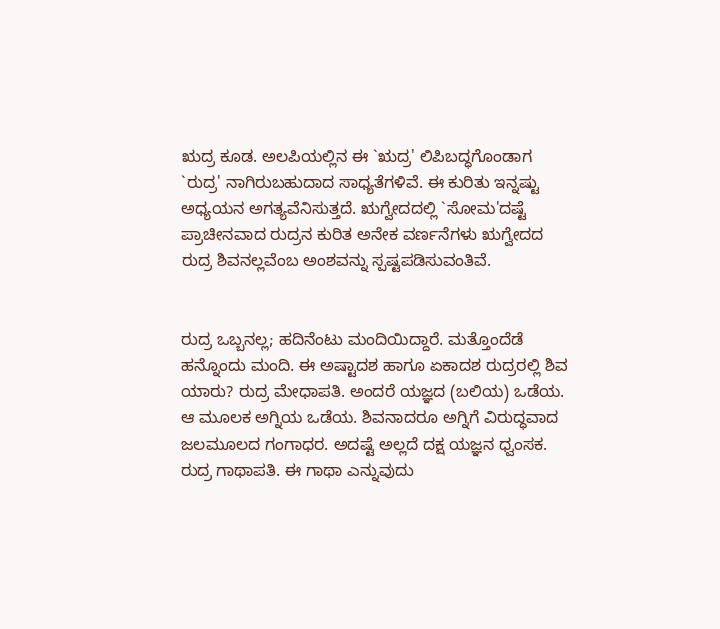ಋದ್ರ ಕೂಡ. ಅಲಪಿಯಲ್ಲಿನ ಈ `ಋದ್ರ' ಲಿಪಿಬದ್ಧಗೊಂಡಾಗ `ರುದ್ರ' ನಾಗಿರುಬಹುದಾದ ಸಾಧ್ಯತೆಗಳಿವೆ. ಈ ಕುರಿತು ಇನ್ನಷ್ಟು ಅಧ್ಯಯನ ಅಗತ್ಯವೆನಿಸುತ್ತದೆ. ಋಗ್ವೇದದಲ್ಲಿ `ಸೋಮ'ದಷ್ಟೆ ಪ್ರಾಚೀನವಾದ ರುದ್ರನ ಕುರಿತ ಅನೇಕ ವರ್ಣನೆಗಳು ಋಗ್ವೇದದ ರುದ್ರ ಶಿವನಲ್ಲವೆಂಬ ಅಂಶವನ್ನು ಸ್ಪಷ್ಟಪಡಿಸುವಂತಿವೆ.


ರುದ್ರ ಒಬ್ಬನಲ್ಲ; ಹದಿನೆಂಟು ಮಂದಿಯಿದ್ದಾರೆ. ಮತ್ತೊಂದೆಡೆ ಹನ್ನೊಂದು ಮಂದಿ. ಈ ಅಷ್ಟಾದಶ ಹಾಗೂ ಏಕಾದಶ ರುದ್ರರಲ್ಲಿ ಶಿವ ಯಾರು? ರುದ್ರ ಮೇಧಾಪತಿ. ಅಂದರೆ ಯಜ್ಞದ (ಬಲಿಯ) ಒಡೆಯ. ಆ ಮೂಲಕ ಅಗ್ನಿಯ ಒಡೆಯ. ಶಿವನಾದರೂ ಅಗ್ನಿಗೆ ವಿರುದ್ಧವಾದ ಜಲಮೂಲದ ಗಂಗಾಧರ. ಅದಷ್ಟೆ ಅಲ್ಲದೆ ದಕ್ಷ ಯಜ್ಞನ ಧ್ವಂಸಕ. ರುದ್ರ ಗಾಥಾಪತಿ. ಈ ಗಾಥಾ ಎನ್ನುವುದು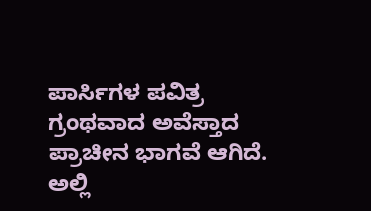ಪಾರ್ಸಿಗಳ ಪವಿತ್ರ ಗ್ರಂಥವಾದ ಅವೆಸ್ತಾದ ಪ್ರಾಚೀನ ಭಾಗವೆ ಆಗಿದೆ. ಅಲ್ಲಿ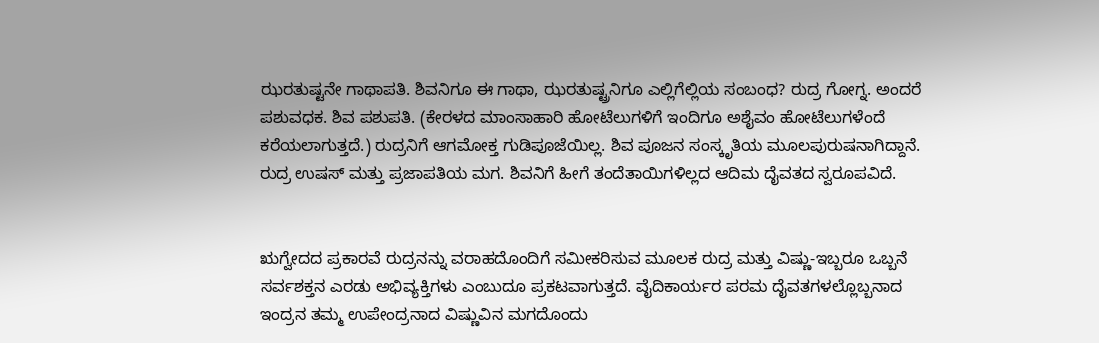ಝರತುಷ್ಟನೇ ಗಾಥಾಪತಿ. ಶಿವನಿಗೂ ಈ ಗಾಥಾ, ಝರತುಷ್ಟ್ರನಿಗೂ ಎಲ್ಲಿಗೆಲ್ಲಿಯ ಸಂಬಂಧ? ರುದ್ರ ಗೋಗ್ನ. ಅಂದರೆ ಪಶುವಧಕ. ಶಿವ ಪಶುಪತಿ. (ಕೇರಳದ ಮಾಂಸಾಹಾರಿ ಹೋಟೆಲುಗಳಿಗೆ ಇಂದಿಗೂ ಅಶೈವಂ ಹೋಟೆಲುಗಳೆಂದೆ ಕರೆಯಲಾಗುತ್ತದೆ.) ರುದ್ರನಿಗೆ ಆಗಮೋಕ್ತ ಗುಡಿಪೂಜೆಯಿಲ್ಲ. ಶಿವ ಪೂಜನ ಸಂಸ್ಕೃತಿಯ ಮೂಲಪುರುಷನಾಗಿದ್ದಾನೆ. ರುದ್ರ ಉಷಸ್ ಮತ್ತು ಪ್ರಜಾಪತಿಯ ಮಗ. ಶಿವನಿಗೆ ಹೀಗೆ ತಂದೆತಾಯಿಗಳಿಲ್ಲದ ಆದಿಮ ದೈವತದ ಸ್ವರೂಪವಿದೆ.


ಋಗ್ವೇದದ ಪ್ರಕಾರವೆ ರುದ್ರನನ್ನು ವರಾಹದೊಂದಿಗೆ ಸಮೀಕರಿಸುವ ಮೂಲಕ ರುದ್ರ ಮತ್ತು ವಿಷ್ಣು-ಇಬ್ಬರೂ ಒಬ್ಬನೆ ಸರ್ವಶಕ್ತನ ಎರಡು ಅಭಿವ್ಯಕ್ತಿಗಳು ಎಂಬುದೂ ಪ್ರಕಟವಾಗುತ್ತದೆ. ವೈದಿಕಾರ್ಯರ ಪರಮ ದೈವತಗಳಲ್ಲೊಬ್ಬನಾದ ಇಂದ್ರನ ತಮ್ಮ ಉಪೇಂದ್ರನಾದ ವಿಷ್ಣುವಿನ ಮಗದೊಂದು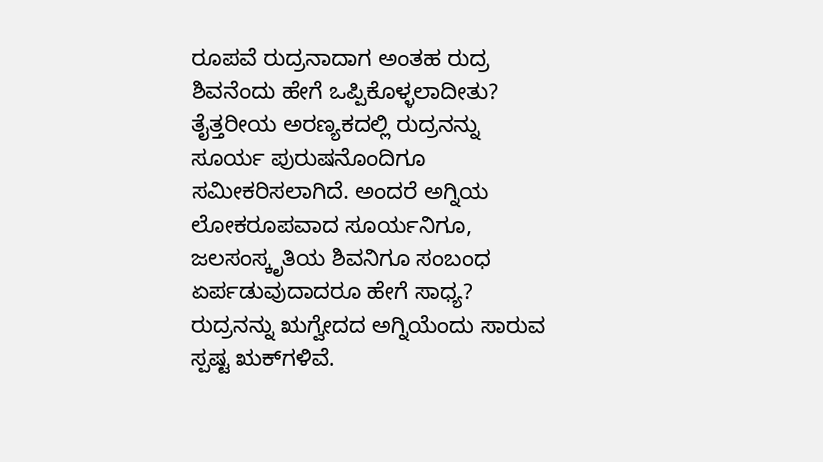ರೂಪವೆ ರುದ್ರನಾದಾಗ ಅಂತಹ ರುದ್ರ ಶಿವನೆಂದು ಹೇಗೆ ಒಪ್ಪಿಕೊಳ್ಳಲಾದೀತು? ತೈತ್ತರೀಯ ಅರಣ್ಯಕದಲ್ಲಿ ರುದ್ರನನ್ನು ಸೂರ್ಯ ಪುರುಷನೊಂದಿಗೂ ಸಮೀಕರಿಸಲಾಗಿದೆ. ಅಂದರೆ ಅಗ್ನಿಯ ಲೋಕರೂಪವಾದ ಸೂರ್ಯನಿಗೂ, ಜಲಸಂಸ್ಕೃತಿಯ ಶಿವನಿಗೂ ಸಂಬಂಧ ಏರ್ಪಡುವುದಾದರೂ ಹೇಗೆ ಸಾಧ್ಯ? ರುದ್ರನನ್ನು ಋಗ್ವೇದದ ಅಗ್ನಿಯೆಂದು ಸಾರುವ ಸ್ಪಷ್ಟ ಋಕ್‌ಗಳಿವೆ.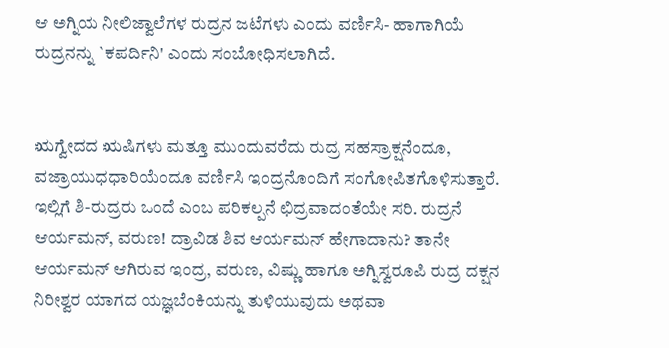ಆ ಅಗ್ನಿಯ ನೀಲಿಜ್ವಾಲೆಗಳ ರುದ್ರನ ಜಟೆಗಳು ಎಂದು ವರ್ಣಿಸಿ- ಹಾಗಾಗಿಯೆ ರುದ್ರನನ್ನು `ಕಪರ್ದಿನಿ' ಎಂದು ಸಂಬೋಧಿಸಲಾಗಿದೆ.


ಋಗ್ವೇದದ ಋಷಿಗಳು ಮತ್ತೂ ಮುಂದುವರೆದು ರುದ್ರ ಸಹಸ್ರಾಕ್ಷನೆಂದೂ, ವಜ್ರಾಯುಧಧಾರಿಯೆಂದೂ ವರ್ಣಿಸಿ ಇಂದ್ರನೊಂದಿಗೆ ಸಂಗೋಪಿತಗೊಳಿಸುತ್ತಾರೆ. ಇಲ್ಲಿಗೆ ಶಿ-ರುದ್ರರು ಒಂದೆ ಎಂಬ ಪರಿಕಲ್ಪನೆ ಛಿದ್ರವಾದಂತೆಯೇ ಸರಿ. ರುದ್ರನೆ ಆರ್ಯಮನ್, ವರುಣ! ದ್ರಾವಿಡ ಶಿವ ಆರ್ಯಮನ್ ಹೇಗಾದಾನು? ತಾನೇ ಆರ್ಯಮನ್ ಆಗಿರುವ ಇಂದ್ರ, ವರುಣ, ವಿಷ್ಣು ಹಾಗೂ ಅಗ್ನಿಸ್ವರೂಪಿ ರುದ್ರ ದಕ್ಷನ ನಿರೀಶ್ವರ ಯಾಗದ ಯಜ್ಞಬೆಂಕಿಯನ್ನು ತುಳಿಯುವುದು ಅಥವಾ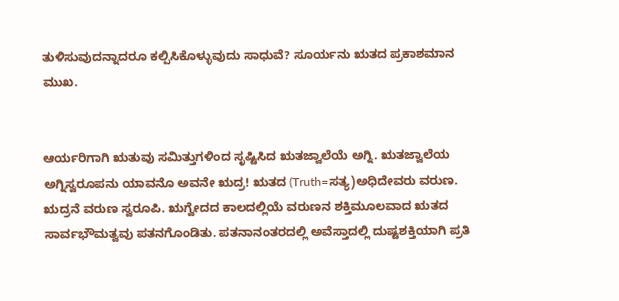ತುಳಿಸುವುದನ್ನಾದರೂ ಕಲ್ಪಿಸಿಕೊಳ್ಳುವುದು ಸಾಧುವೆ? ಸೂರ್ಯನು ಋತದ ಪ್ರಕಾಶಮಾನ ಮುಖ.


ಆರ್ಯರಿಗಾಗಿ ಋತುವು ಸಮಿತ್ತುಗಳಿಂದ ಸೃಷ್ಟಿಸಿದ ಋತಜ್ವಾಲೆಯೆ ಅಗ್ನಿ. ಋತಜ್ವಾಲೆಯ ಅಗ್ನಿಸ್ವರೂಪನು ಯಾವನೊ ಅವನೇ ಋದ್ರ! ಋತದ (Truth=ಸತ್ಯ)ಅಧಿದೇವರು ವರುಣ. ಋದ್ರನೆ ವರುಣ ಸ್ವರೂಪಿ. ಋಗ್ವೇದದ ಕಾಲದಲ್ಲಿಯೆ ವರುಣನ ಶಕ್ತಿಮೂಲವಾದ ಋತದ ಸಾರ್ವಭೌಮತ್ವವು ಪತನಗೊಂಡಿತು. ಪತನಾನಂತರದಲ್ಲಿ ಅವೆಸ್ತಾದಲ್ಲಿ ದುಷ್ಟಶಕ್ತಿಯಾಗಿ ಪ್ರತಿ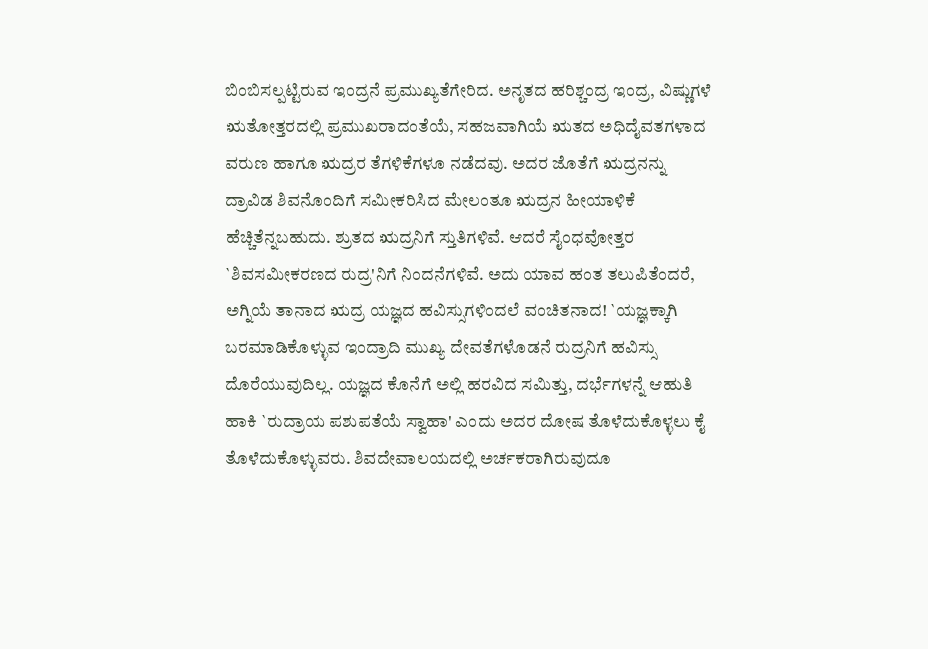ಬಿಂಬಿಸಲ್ಪಟ್ಟಿರುವ ಇಂದ್ರನೆ ಪ್ರಮುಖ್ಯತೆಗೇರಿದ. ಅನೃತದ ಹರಿಶ್ಚಂದ್ರ ಇಂದ್ರ, ವಿಷ್ಣುಗಳೆ ಋತೋತ್ತರದಲ್ಲಿ ಪ್ರಮುಖರಾದಂತೆಯೆ, ಸಹಜವಾಗಿಯೆ ಋತದ ಅಧಿದೈವತಗಳಾದ ವರುಣ ಹಾಗೂ ಋದ್ರರ ತೆಗಳಿಕೆಗಳೂ ನಡೆದವು. ಅದರ ಜೊತೆಗೆ ಋದ್ರನನ್ನು ದ್ರಾವಿಡ ಶಿವನೊಂದಿಗೆ ಸಮೀಕರಿಸಿದ ಮೇಲಂತೂ ಋದ್ರನ ಹೀಯಾಳಿಕೆ ಹೆಚ್ಚಿತೆನ್ನಬಹುದು. ಶ್ರುತದ ಋದ್ರನಿಗೆ ಸ್ತುತಿಗಳಿವೆ. ಆದರೆ ಸೈಂಧವೋತ್ತರ `ಶಿವಸಮೀಕರಣದ ರುದ್ರ'ನಿಗೆ ನಿಂದನೆಗಳಿವೆ. ಅದು ಯಾವ ಹಂತ ತಲುಪಿತೆಂದರೆ, ಅಗ್ನಿಯೆ ತಾನಾದ ಋದ್ರ ಯಜ್ಞದ ಹವಿಸ್ಸುಗಳಿಂದಲೆ ವಂಚಿತನಾದ! `ಯಜ್ಞಕ್ಕಾಗಿ ಬರಮಾಡಿಕೊಳ್ಳುವ ಇಂದ್ರಾದಿ ಮುಖ್ಯ ದೇವತೆಗಳೊಡನೆ ರುದ್ರನಿಗೆ ಹವಿಸ್ಸು ದೊರೆಯುವುದಿಲ್ಲ. ಯಜ್ಞದ ಕೊನೆಗೆ ಅಲ್ಲಿ ಹರವಿದ ಸಮಿತ್ತು, ದರ್ಭೆಗಳನ್ನೆ ಆಹುತಿ ಹಾಕಿ `ರುದ್ರಾಯ ಪಶುಪತೆಯೆ ಸ್ವಾಹಾ' ಎಂದು ಅದರ ದೋಷ ತೊಳೆದುಕೊಳ್ಳಲು ಕೈ ತೊಳೆದುಕೊಳ್ಳುವರು. ಶಿವದೇವಾಲಯದಲ್ಲಿ ಅರ್ಚಕರಾಗಿರುವುದೂ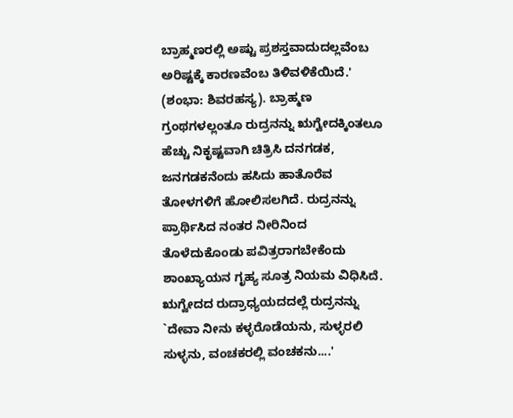ಬ್ರಾಹ್ಮಣರಲ್ಲಿ ಅಷ್ಟು ಪ್ರಶಸ್ತವಾದುದಲ್ಲವೆಂಬ ಅರಿಷ್ಟಕ್ಕೆ ಕಾರಣವೆಂಬ ತಿಳಿವಳಿಕೆಯಿದೆ.' (ಶಂಭಾ: ಶಿವರಹಸ್ಯ). ಬ್ರಾಹ್ಮಣ ಗ್ರಂಥಗಳಲ್ಲಂತೂ ರುದ್ರನನ್ನು ಋಗ್ವೇದಕ್ಕಿಂತಲೂ ಹೆಚ್ಚು ನಿಕೃಷ್ಟವಾಗಿ ಚಿತ್ರಿಸಿ ದನಗಡಕ, ಜನಗಡಕನೆಂದು ಹಸಿದು ಹಾತೊರೆವ ತೋಳಗಳಿಗೆ ಹೋಲಿಸಲಗಿದೆ. ರುದ್ರನನ್ನು ಪ್ರಾರ್ಥಿಸಿದ ನಂತರ ನೀರಿನಿಂದ ತೊಳೆದುಕೊಂಡು ಪವಿತ್ರರಾಗಬೇಕೆಂದು ಶಾಂಖ್ಯಾಯನ ಗೃಹ್ಯ ಸೂತ್ರ ನಿಯಮ ವಿಧಿಸಿದೆ. ಋಗ್ವೇದದ ರುದ್ರಾಧ್ಯಯದದಲ್ಲೆ ರುದ್ರನನ್ನು `ದೇವಾ ನೀನು ಕಳ್ಳರೊಡೆಯನು, ಸುಳ್ಳರಲಿ ಸುಳ್ಳನು, ವಂಚಕರಲ್ಲಿ ವಂಚಕನು....'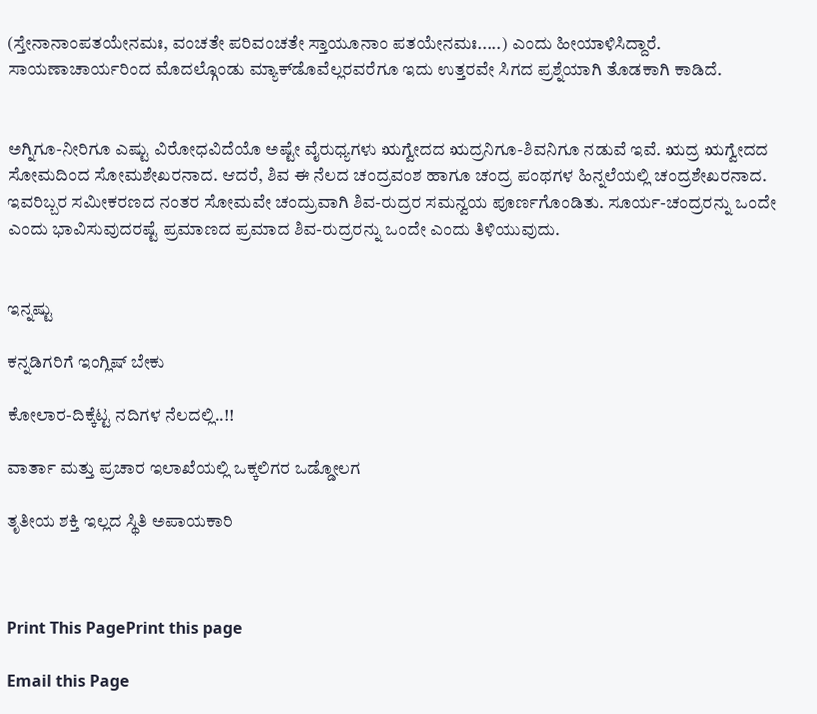(ಸ್ತೇನಾನಾಂಪತಯೇನಮಃ, ವಂಚತೇ ಪರಿವಂಚತೇ ಸ್ತಾಯೂನಾಂ ಪತಯೇನಮಃ.....) ಎಂದು ಹೀಯಾಳಿಸಿದ್ದಾರೆ.
ಸಾಯಣಾಚಾರ್ಯರಿಂದ ಮೊದಲ್ಗೊಂಡು ಮ್ಯಾಕ್‌ಡೊವೆಲ್ಲರವರೆಗೂ ಇದು ಉತ್ತರವೇ ಸಿಗದ ಪ್ರಶ್ನೆಯಾಗಿ ತೊಡಕಾಗಿ ಕಾಡಿದೆ.


ಅಗ್ನಿಗೂ-ನೀರಿಗೂ ಎಷ್ಟು ವಿರೋಧವಿದೆಯೊ ಅಷ್ಟೇ ವೈರುಧ್ಯಗಳು ಋಗ್ವೇದದ ಋದ್ರನಿಗೂ-ಶಿವನಿಗೂ ನಡುವೆ ಇವೆ. ಋದ್ರ ಋಗ್ವೇದದ ಸೋಮದಿಂದ ಸೋಮಶೇಖರನಾದ. ಆದರೆ, ಶಿವ ಈ ನೆಲದ ಚಂದ್ರವಂಶ ಹಾಗೂ ಚಂದ್ರ ಪಂಥಗಳ ಹಿನ್ನಲೆಯಲ್ಲಿ ಚಂದ್ರಶೇಖರನಾದ. ಇವರಿಬ್ಬರ ಸಮೀಕರಣದ ನಂತರ ಸೋಮವೇ ಚಂದ್ರುವಾಗಿ ಶಿವ-ರುದ್ರರ ಸಮನ್ವಯ ಪೂರ್ಣಗೊಂಡಿತು. ಸೂರ್ಯ-ಚಂದ್ರರನ್ನು ಒಂದೇ ಎಂದು ಭಾವಿಸುವುದರಷ್ಟೆ ಪ್ರಮಾಣದ ಪ್ರಮಾದ ಶಿವ-ರುದ್ರರನ್ನು ಒಂದೇ ಎಂದು ತಿಳಿಯುವುದು.


ಇನ್ನಷ್ಟು

ಕನ್ನಡಿಗರಿಗೆ ಇಂಗ್ಲಿಷ್ ಬೇಕು

ಕೋಲಾರ-ದಿಕ್ಕೆಟ್ಟ ನದಿಗಳ ನೆಲದಲ್ಲಿ..!!

ವಾರ್ತಾ ಮತ್ತು ಪ್ರಚಾರ ಇಲಾಖೆಯಲ್ಲಿ ಒಕ್ಕಲಿಗರ ಒಡ್ಡೋಲಗ

ತೃತೀಯ ಶಕ್ತಿ ಇಲ್ಲದ ಸ್ಥಿತಿ ಅಪಾಯಕಾರಿ



Print This PagePrint this page

Email this Page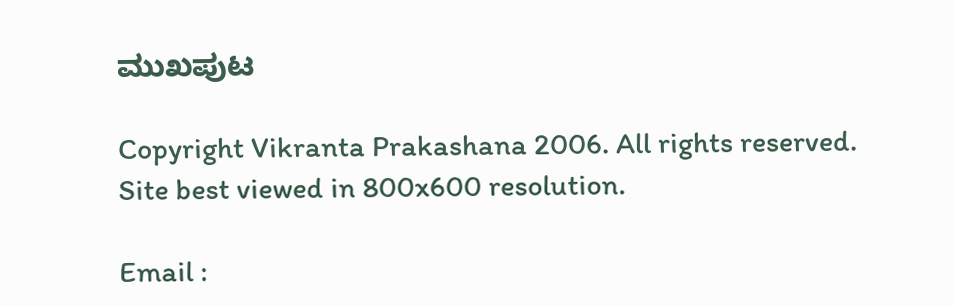ಮುಖಪುಟ

Copyright Vikranta Prakashana 2006. All rights reserved.
Site best viewed in 800x600 resolution.

Email :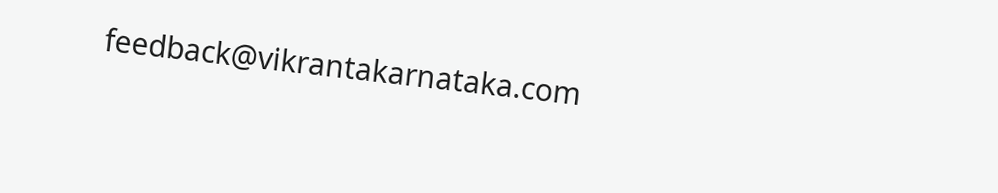feedback@vikrantakarnataka.com